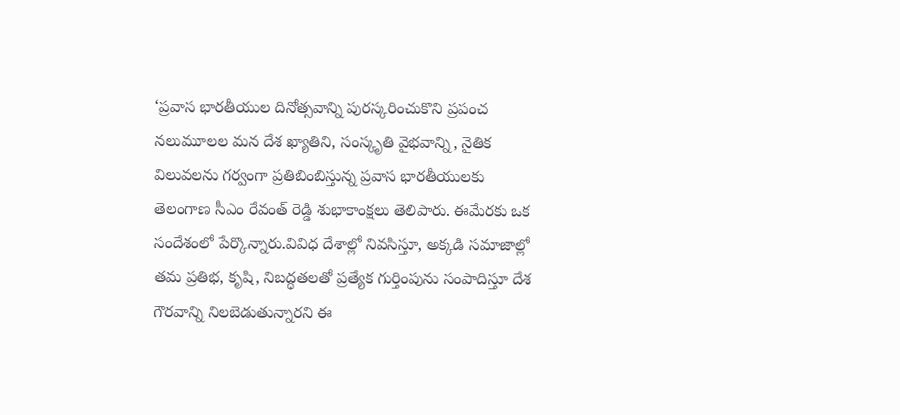‘ప్రవాస భారతీయుల దినోత్సవాన్ని పురస్కరించుకొని ప్రపంచ నలుమూలల మన దేశ ఖ్యాతిని, సంస్కృతి వైభవాన్ని, నైతిక విలువలను గర్వంగా ప్రతిబింబిస్తున్న ప్రవాస భారతీయులకు తెలంగాణ సీఎం రేవంత్ రెడ్డి శుభాకాంక్షలు తెలిపారు. ఈమేరకు ఒక సందేశంలో పేర్కొన్నారు.వివిధ దేశాల్లో నివసిస్తూ, అక్కడి సమాజాల్లో తమ ప్రతిభ, కృషి, నిబద్ధతలతో ప్రత్యేక గుర్తింపును సంపాదిస్తూ దేశ గౌరవాన్ని నిలబెడుతున్నారని ఈ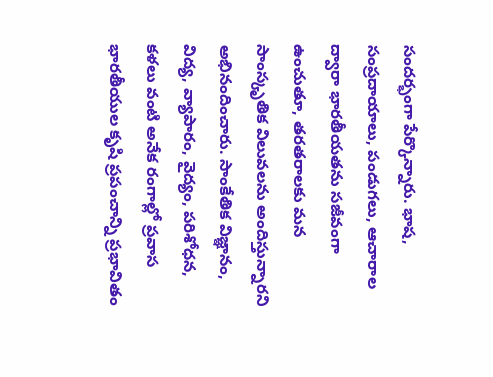సందర్భంగా పేర్కొన్నారు. భాష, సంప్రదాయాలు, పండుగలు, ఆచారాల ద్వారా భారతీయతను సజీవంగా ఉంచుతూ, తరతరాలకు మన సాంస్కృతిక విలువలను అందిస్తున్నారని అభినందించారు. సాంకేతిక విజ్ఞానం, విద్య, వ్యాపారం, వైద్యం, పరిశోధన, కళలు వంటి అనేక రంగాల్లో ప్రవాస భారతీయుల కృషి ప్రపంచాన్ని ప్రభావితం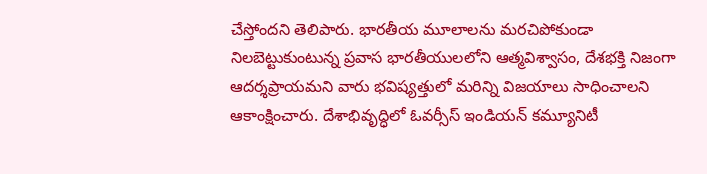చేస్తోందని తెలిపారు. భారతీయ మూలాలను మరచిపోకుండా నిలబెట్టుకుంటున్న ప్రవాస భారతీయులలోని ఆత్మవిశ్వాసం, దేశభక్తి నిజంగా ఆదర్శప్రాయమని వారు భవిష్యత్తులో మరిన్ని విజయాలు సాధించాలని ఆకాంక్షించారు. దేశాభివృద్ధిలో ఓవర్సీస్ ఇండియన్ కమ్యూనిటీ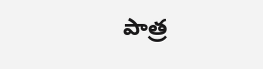పాత్ర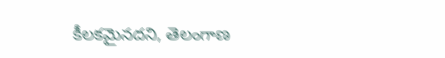కీలకమైనదని, తెలంగాణ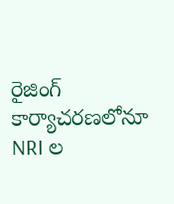రైజింగ్ కార్యాచరణలోనూ NRI ల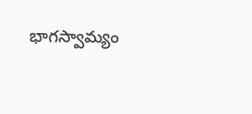భాగస్వామ్యం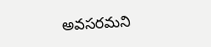అవసరమని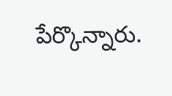పేర్కొన్నారు.